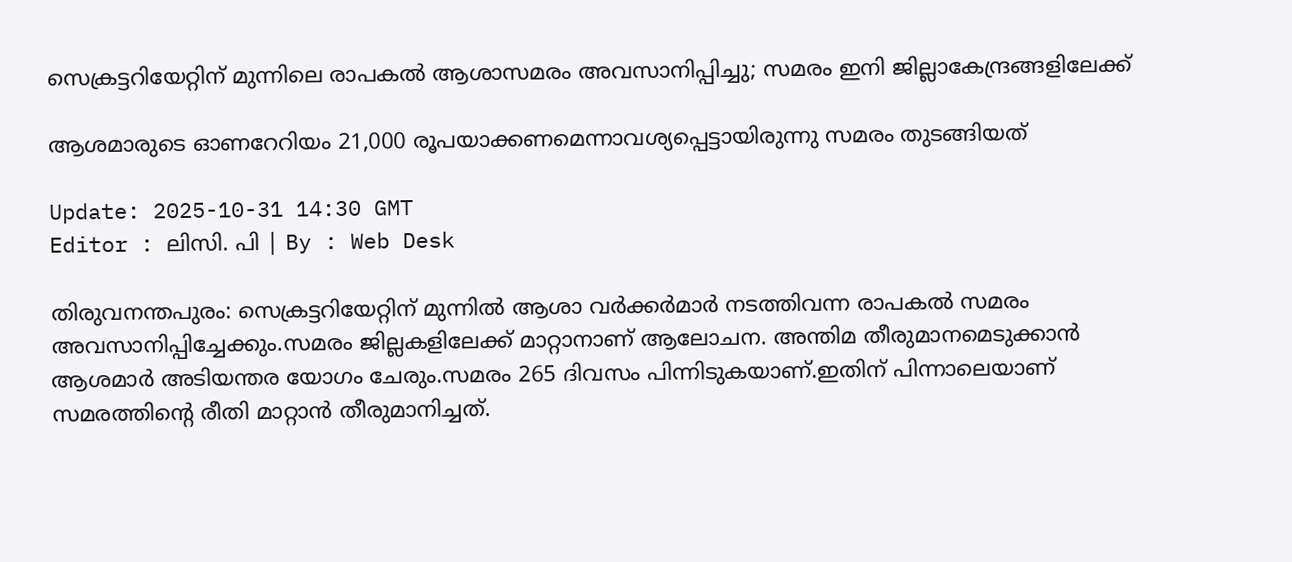സെക്രട്ടറിയേറ്റിന് മുന്നിലെ രാപകൽ ആശാസമരം അവസാനിപ്പിച്ചു; സമരം ഇനി ജില്ലാകേന്ദ്രങ്ങളിലേക്ക്

ആശമാരുടെ ഓണറേറിയം 21,000 രൂപയാക്കണമെന്നാവശ്യപ്പെട്ടായിരുന്നു സമരം തുടങ്ങിയത്

Update: 2025-10-31 14:30 GMT
Editor : ലിസി. പി | By : Web Desk

തിരുവനന്തപുരം: സെക്രട്ടറിയേറ്റിന് മുന്നിൽ ആശാ വർക്കർമാർ നടത്തിവന്ന രാപകൽ സമരം അവസാനിപ്പിച്ചേക്കും.സമരം ജില്ലകളിലേക്ക് മാറ്റാനാണ് ആലോചന. അന്തിമ തീരുമാനമെടുക്കാൻ ആശമാർ അടിയന്തര യോഗം ചേരും.സമരം 265 ദിവസം പിന്നിടുകയാണ്.ഇതിന് പിന്നാലെയാണ് സമരത്തിന്‍റെ രീതി മാറ്റാന്‍ തീരുമാനിച്ചത്.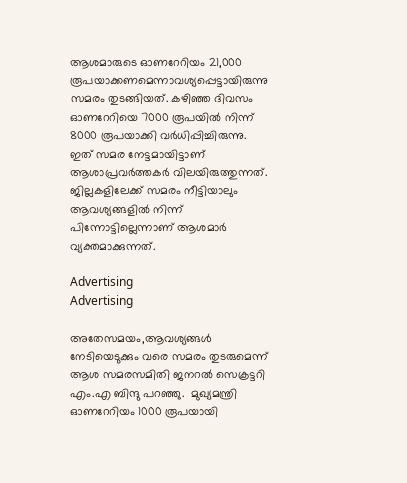ആശമാരുടെ ഓണറേറിയം 21,000 രൂപയാക്കണമെന്നാവശ്യപ്പെട്ടായിരുന്നു സമരം തുടങ്ങിയത്. കഴിഞ്ഞ ദിവസം ഓണറേറിയെ 7000 രൂപയിൽ നിന്ന് 8000 രൂപയാക്കി വർധിപ്പിച്ചിരുന്നു. ഇത് സമര നേട്ടമായിട്ടാണ് ആശാപ്രവർത്തകർ വിലയിരുത്തുന്നത്. ജില്ലകളിലേക്ക് സമരം നീട്ടിയാലും ആവശ്യങ്ങളിൽ നിന്ന് പിന്നോട്ടില്ലെന്നാണ് ആശമാർ വ്യക്തമാക്കുന്നത്.

Advertising
Advertising

അതേസമയം,ആവശ്യങ്ങള്‍ നേടിയെടുക്കും വരെ സമരം തുടരുമെന്ന് ആശ സമരസമിതി ജനറൽ സെക്രട്ടറി എം.എ ബിന്ദു പറഞ്ഞു.  മുഖ്യമന്ത്രി ഓണറേറിയം 1000 രൂപയായി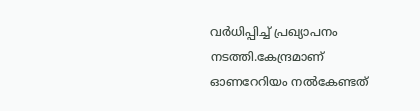വർധിപ്പിച്ച് പ്രഖ്യാപനം നടത്തി.കേന്ദ്രമാണ് ഓണറേറിയം നൽകേണ്ടത്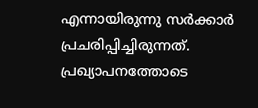എന്നായിരുന്നു സർക്കാർ പ്രചരിപ്പിച്ചിരുന്നത്. പ്രഖ്യാപനത്തോടെ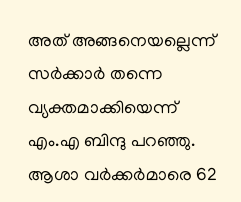അത് അങ്ങനെയല്ലെന്ന് സർക്കാർ തന്നെ വ്യക്തമാക്കിയെന്ന്  എം.എ ബിന്ദു പറഞ്ഞു. ആശാ വർക്കർമാരെ 62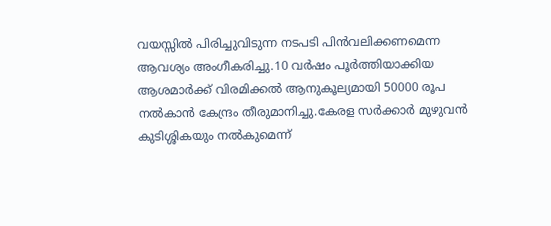വയസ്സിൽ പിരിച്ചുവിടുന്ന നടപടി പിൻവലിക്കണമെന്ന ആവശ്യം അംഗീകരിച്ചു.10 വർഷം പൂർത്തിയാക്കിയ ആശമാർക്ക് വിരമിക്കൽ ആനുകൂല്യമായി 50000 രൂപ നൽകാൻ കേന്ദ്രം തീരുമാനിച്ചു.കേരള സർക്കാർ മുഴുവൻ കുടിശ്ശികയും നൽകുമെന്ന്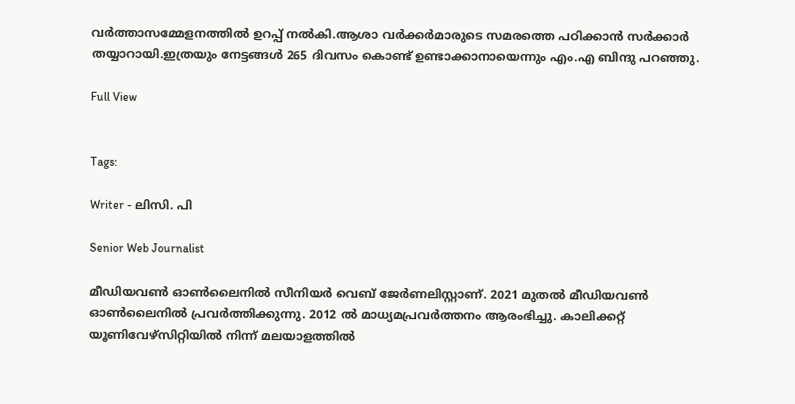വർത്താസമ്മേളനത്തിൽ ഉറപ്പ് നൽകി.ആശാ വർക്കർമാരുടെ സമരത്തെ പഠിക്കാൻ സർക്കാർ തയ്യാറായി.ഇത്രയും നേട്ടങ്ങൾ 265 ദിവസം കൊണ്ട് ഉണ്ടാക്കാനായെന്നും എം.എ ബിന്ദു പറഞ്ഞു.

Full View


Tags:

Writer - ലിസി. പി

Senior Web Journalist

മീഡിയവൺ ഓൺലൈനിൽ സീനിയർ വെബ് ജേർണലിസ്റ്റാണ്. 2021 മുതൽ മീഡിയവൺ ഓൺലൈനിൽ പ്രവർത്തിക്കുന്നു. 2012 ല്‍ മാധ്യമപ്രവര്‍ത്തനം ആരംഭിച്ചു. കാലിക്കറ്റ് യൂണിവേഴ്‌സിറ്റിയിൽ നിന്ന് മലയാളത്തിൽ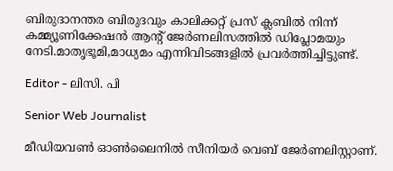ബിരുദാനന്തര ബിരുദവും കാലിക്കറ്റ് പ്രസ് ക്ലബിൽ നിന്ന് കമ്മ്യൂണിക്കേഷൻ ആന്റ് ജേർണലിസത്തിൽ ഡിപ്ലോമയും നേടി.മാതൃഭൂമി,മാധ്യമം എന്നിവിടങ്ങളിൽ പ്രവർത്തിച്ചിട്ടുണ്ട്.

Editor - ലിസി. പി

Senior Web Journalist

മീഡിയവൺ ഓൺലൈനിൽ സീനിയർ വെബ് ജേർണലിസ്റ്റാണ്.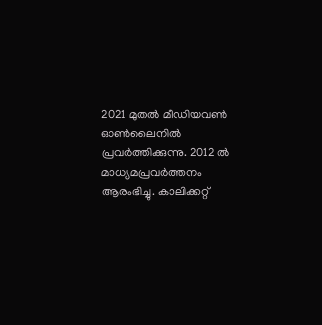2021 മുതൽ മീഡിയവൺ ഓൺലൈനിൽ പ്രവർത്തിക്കുന്നു. 2012 ല്‍ മാധ്യമപ്രവര്‍ത്തനം ആരംഭിച്ചു. കാലിക്കറ്റ്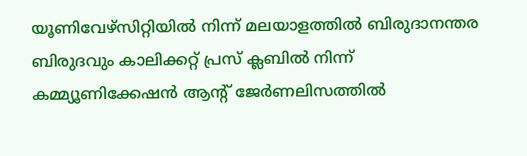യൂണിവേഴ്‌സിറ്റിയിൽ നിന്ന് മലയാളത്തിൽ ബിരുദാനന്തര ബിരുദവും കാലിക്കറ്റ് പ്രസ് ക്ലബിൽ നിന്ന് കമ്മ്യൂണിക്കേഷൻ ആന്റ് ജേർണലിസത്തിൽ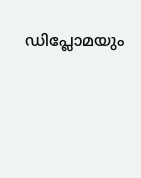ഡിപ്ലോമയും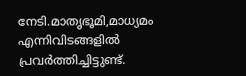നേടി.മാതൃഭൂമി,മാധ്യമം എന്നിവിടങ്ങളിൽ പ്രവർത്തിച്ചിട്ടുണ്ട്.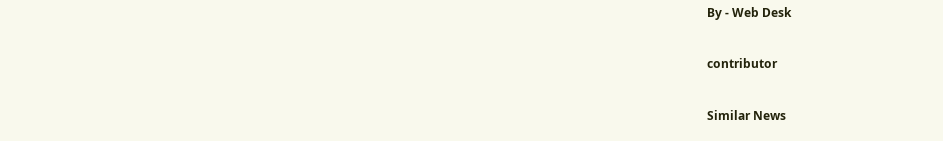By - Web Desk

contributor

Similar News